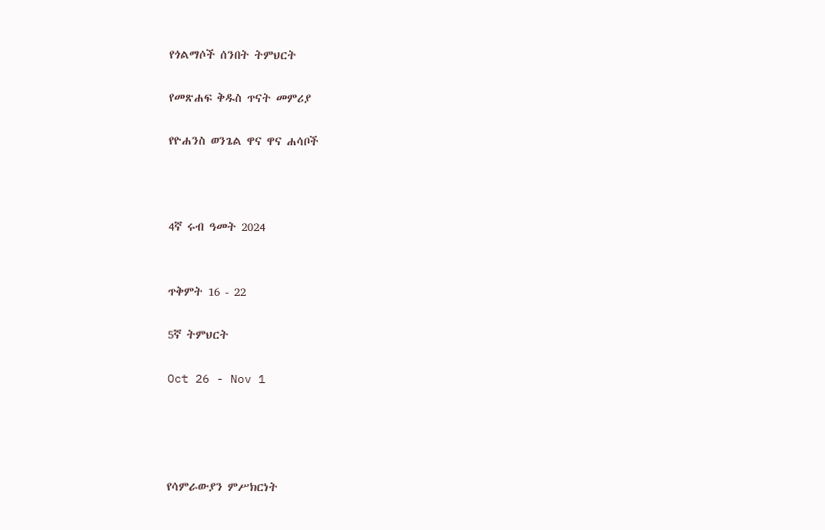የጎልማሶች ሰንበት ትምህርት

የመጽሐፍ ቅዱስ ጥናት መምሪያ

የዮሐንስ ወንጌል ዋና ዋና ሐሳቦች



4ኛ ሩብ ዓመት 2024


ጥቅምት 16 - 22

5ኛ ትምህርት

Oct 26 - Nov 1




የሳምራውያን ምሥክርነት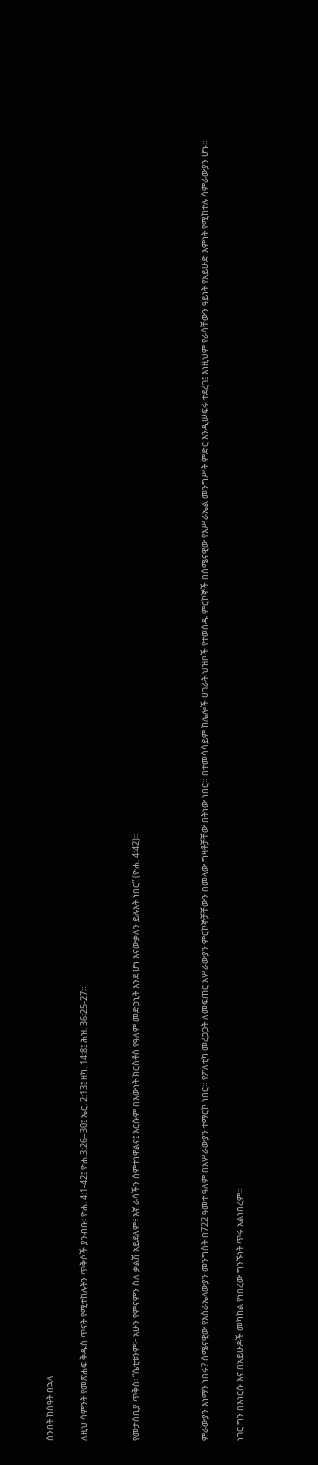ሰንበት ከሰዓት በኋላ

ለዚህ ሳምንት የመጽሐፍ ቅዱስ ጥናት የሚተከሉትን ጥቅሶች ያንብቡ፡ ዮሐ. 4:1-42፤ ዮሐ.3:26–30፤ ኤር. 2:13፤ ዘካ. 14:8፤ ሕዝ. 36፡25-27።


የመታሰቢያ ጥቅስ፡ “ሴቲቱንም፦ አሁን የምናምን ስለ ቃልሽ አይደለም፥ እኛ ራሳችን ሰምተነዋልና፤ እርሱም በእውነት ክርስቶስ የዓለም መድኃኒት እንደ ሆነ እናውቃለን ይሉአት ነበር” (ዮሐ. 4፡42)።



ምራውያን እነማን ነበሩ? ሰሜናዊው የእስራኤላውያን መንግስት በ722 ዓመተ ዓለም በአሦራውያን ተማርኮ ነበር። የፖለቲካ መረጋጋት ለመፍጠር አሦራውያን ምርኮኞቻቸውን በመላው ግዛቶቻቸው በትነው ነበር። በተመሳሳይም ከሌሎች ሀገራት ህዝቦች የተወሰዱ ምርኮኞች በሰሜናዊው የእሥራኤል መንግሥት ምድር እንዲሠፍሩ ተደረገ፤ እነዚህም የራሳቸውን ዓይነት የአይሁድ እምነት የሚከተሉ ሳምራውያን ሆኑ።

ነገር ግን በእነርሱ እና በአይሁዶች መካከል የነበረው ግንኙነት ጥሩ አልነበረም።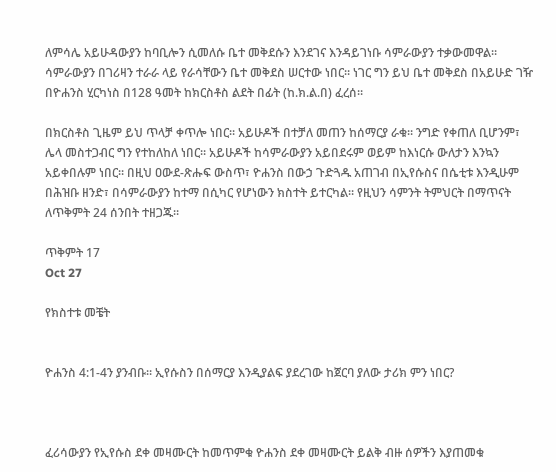ለምሳሌ አይሁዳውያን ከባቢሎን ሲመለሱ ቤተ መቅደሱን እንደገና እንዳይገነቡ ሳምራውያን ተቃውመዋል። ሳምራውያን በገሪዛን ተራራ ላይ የራሳቸውን ቤተ መቅደስ ሠርተው ነበር። ነገር ግን ይህ ቤተ መቅደስ በአይሁድ ገዥ በዮሐንስ ሂርካነስ በ128 ዓመት ከክርስቶስ ልደት በፊት (ከ.ክ.ል.በ) ፈረሰ።

በክርስቶስ ጊዜም ይህ ጥላቻ ቀጥሎ ነበር። አይሁዶች በተቻለ መጠን ከሰማርያ ራቁ። ንግድ የቀጠለ ቢሆንም፣ ሌላ መስተጋብር ግን የተከለከለ ነበር። አይሁዶች ከሳምራውያን አይበደሩም ወይም ከእነርሱ ውለታን እንኳን አይቀበሉም ነበር። በዚህ ዐውደ-ጽሑፍ ውስጥ፣ ዮሐንስ በውኃ ጉድጓዱ አጠገብ በኢየሱስና በሴቲቱ እንዲሁም በሕዝቡ ዘንድ፣ በሳምራውያን ከተማ በሲካር የሆነውን ክስተት ይተርካል። የዚህን ሳምንት ትምህርት በማጥናት ለጥቅምት 24 ሰንበት ተዘጋጁ።

ጥቅምት 17
Oct 27

የክስተቱ መቼት


ዮሐንስ 4:1-4ን ያንብቡ። ኢየሱስን በሰማርያ እንዲያልፍ ያደረገው ከጀርባ ያለው ታሪክ ምን ነበር?



ፈሪሳውያን የኢየሱስ ደቀ መዛሙርት ከመጥምቁ ዮሐንስ ደቀ መዛሙርት ይልቅ ብዙ ሰዎችን እያጠመቁ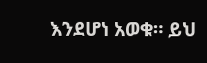እንደሆነ አወቁ። ይህ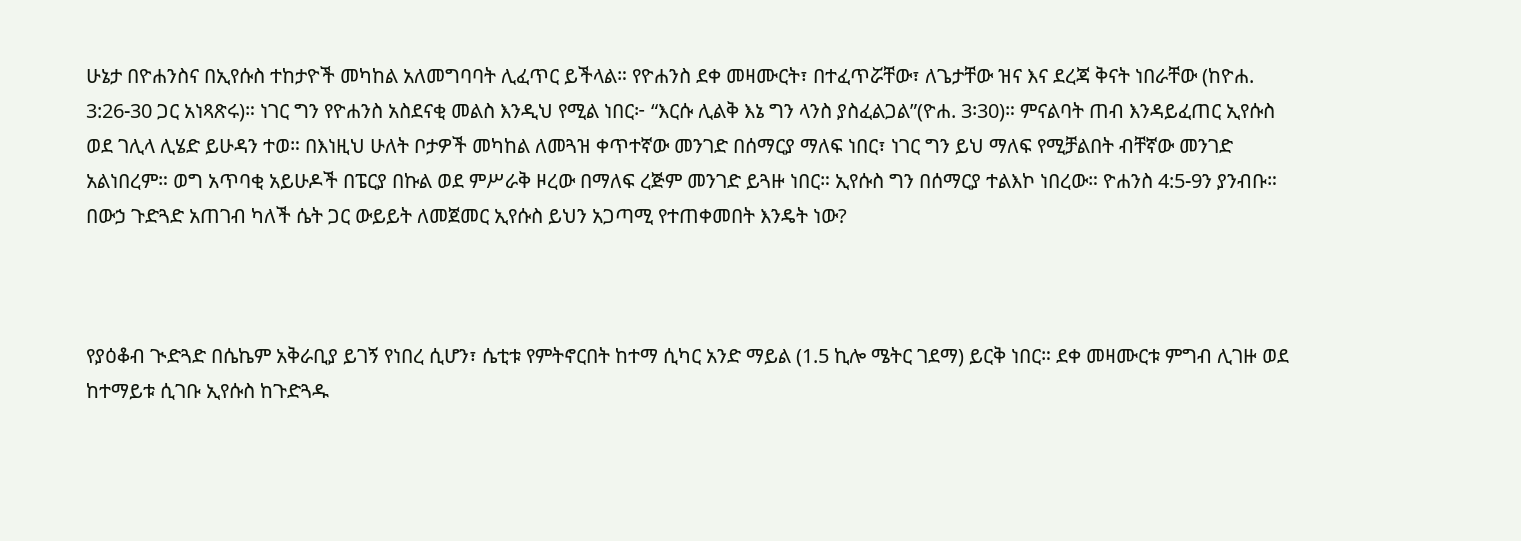ሁኔታ በዮሐንስና በኢየሱስ ተከታዮች መካከል አለመግባባት ሊፈጥር ይችላል። የዮሐንስ ደቀ መዛሙርት፣ በተፈጥሯቸው፣ ለጌታቸው ዝና እና ደረጃ ቅናት ነበራቸው (ከዮሐ. 3:26-30 ጋር አነጻጽሩ)። ነገር ግን የዮሐንስ አስደናቂ መልስ እንዲህ የሚል ነበር፦ “እርሱ ሊልቅ እኔ ግን ላንስ ያስፈልጋል”(ዮሐ. 3፡30)። ምናልባት ጠብ እንዳይፈጠር ኢየሱስ ወደ ገሊላ ሊሄድ ይሁዳን ተወ። በእነዚህ ሁለት ቦታዎች መካከል ለመጓዝ ቀጥተኛው መንገድ በሰማርያ ማለፍ ነበር፣ ነገር ግን ይህ ማለፍ የሚቻልበት ብቸኛው መንገድ አልነበረም። ወግ አጥባቂ አይሁዶች በፔርያ በኩል ወደ ምሥራቅ ዞረው በማለፍ ረጅም መንገድ ይጓዙ ነበር። ኢየሱስ ግን በሰማርያ ተልእኮ ነበረው። ዮሐንስ 4:5-9ን ያንብቡ። በውኃ ጉድጓድ አጠገብ ካለች ሴት ጋር ውይይት ለመጀመር ኢየሱስ ይህን አጋጣሚ የተጠቀመበት እንዴት ነው?



የያዕቆብ ጒድጓድ በሴኬም አቅራቢያ ይገኝ የነበረ ሲሆን፣ ሴቲቱ የምትኖርበት ከተማ ሲካር አንድ ማይል (1.5 ኪሎ ሜትር ገደማ) ይርቅ ነበር። ደቀ መዛሙርቱ ምግብ ሊገዙ ወደ ከተማይቱ ሲገቡ ኢየሱስ ከጉድጓዱ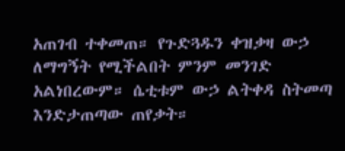አጠገብ ተቀመጠ። የጉድጓዱን ቀዝቃዛ ውኃ ለማግኝት የሚችልበት ምንም መንገድ አልነበረውም። ሴቲቱም ውኃ ልትቀዳ ስትመጣ እንድታጠጣው ጠየቃት።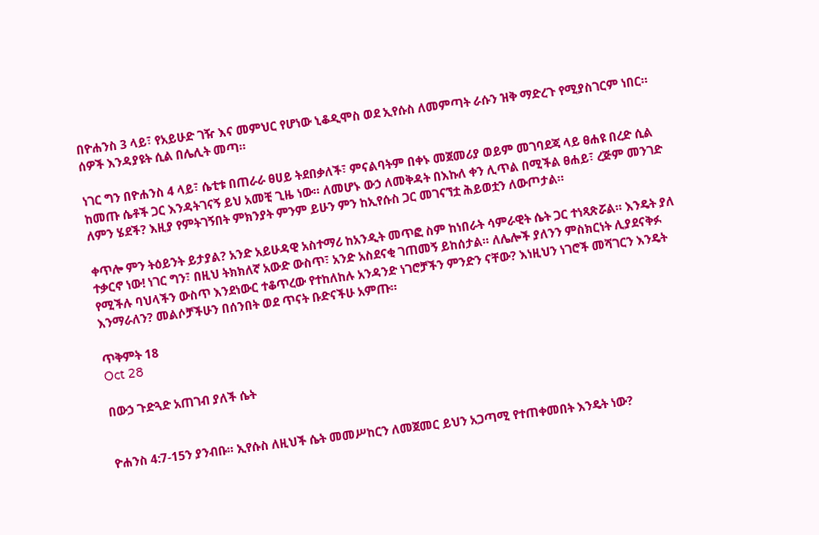በዮሐንስ 3 ላይ፣ የአይሁድ ገዥ እና መምህር የሆነው ኒቆዲሞስ ወደ ኢየሱስ ለመምጣት ራሱን ዝቅ ማድረጉ የሚያስገርም ነበር። ሰዎች እንዳያዩት ሲል በሌሊት መጣ።

ነገር ግን በዮሐንስ 4 ላይ፣ ሴቲቱ በጠራራ ፀሀይ ትደበቃለች፣ ምናልባትም በቀኑ መጀመሪያ ወይም መገባደጃ ላይ ፀሐዩ በረድ ሲል ከመጡ ሴቶች ጋር እንዳትገናኝ ይህ አመቺ ጊዜ ነው። ለመሆኑ ውኃ ለመቅዳት በእኩለ ቀን ሊጥል በሚችል ፀሐይ፣ ረጅም መንገድ ለምን ሄደች? እዚያ የምትገኝበት ምክንያት ምንም ይሁን ምን ከኢየሱስ ጋር መገናኘቷ ሕይወቷን ለውጦታል።

ቀጥሎ ምን ትዕይንት ይታያል? አንድ አይሁዳዊ አስተማሪ ከአንዲት መጥፎ ስም ከነበራት ሳምራዊት ሴት ጋር ተነጻጽሯል። እንዴት ያለ ተቃርኖ ነው! ነገር ግን፣ በዚህ ትክክለኛ አውድ ውስጥ፣ አንድ አስደናቂ ገጠመኝ ይከሰታል። ለሌሎች ያለንን ምስክርነት ሊያደናቅፉ የሚችሉ ባህላችን ውስጥ እንደነውር ተቆጥረው የተከለከሉ አንዳንድ ነገሮቻችን ምንድን ናቸው? እነዚህን ነገሮች መሻገርን እንዴት እንማራለን? መልሶቻችሁን በሰንበት ወደ ጥናት ቡድናችሁ አምጡ።

ጥቅምት 18
Oct 28

በውኃ ጉድጓድ አጠገብ ያለች ሴት


ዮሐንስ 4:7-15ን ያንብቡ። ኢየሱስ ለዚህች ሴት መመሥከርን ለመጀመር ይህን አጋጣሚ የተጠቀመበት እንዴት ነው?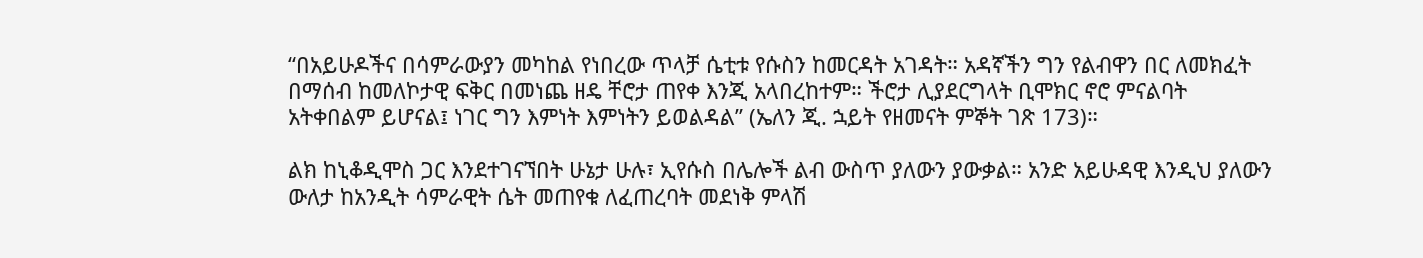“በአይሁዶችና በሳምራውያን መካከል የነበረው ጥላቻ ሴቲቱ የሱስን ከመርዳት አገዳት። አዳኛችን ግን የልብዋን በር ለመክፈት በማሰብ ከመለኮታዊ ፍቅር በመነጨ ዘዴ ቸሮታ ጠየቀ እንጂ አላበረከተም። ችሮታ ሊያደርግላት ቢሞክር ኖሮ ምናልባት አትቀበልም ይሆናል፤ ነገር ግን እምነት እምነትን ይወልዳል” (ኤለን ጂ. ኋይት የዘመናት ምኞት ገጽ 173)።

ልክ ከኒቆዲሞስ ጋር እንደተገናኘበት ሁኔታ ሁሉ፣ ኢየሱስ በሌሎች ልብ ውስጥ ያለውን ያውቃል። አንድ አይሁዳዊ እንዲህ ያለውን ውለታ ከአንዲት ሳምራዊት ሴት መጠየቁ ለፈጠረባት መደነቅ ምላሽ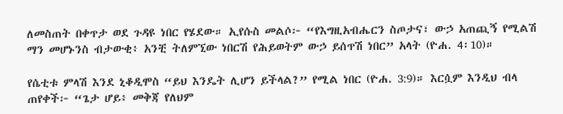ለመስጠት በቀጥታ ወደ ጉዳዩ ነበር የሄደው። ኢየሱስ መልሶ፦ “የእግዚአብሔርን ስጦታና፣ ውኃ አጠጪኝ የሚልሽ ማን መሆኑንስ ብታውቂ፥ አንቺ ትለምኚው ነበርሽ የሕይወትም ውኃ ይሰጥሽ ነበር” አላት (ዮሐ. 4፡10)።

የሴቲቱ ምላሽ እንደ ኒቆዲሞስ “ይህ እንዴት ሊሆን ይችላል?” የሚል ነበር (ዮሐ. 3:9)። እርሷም እንዲህ ብላ ጠየቀች፦ “ጌታ ሆይ፥ መቅጃ የለህም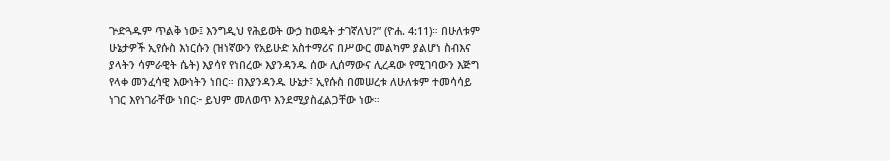ጕድጓዱም ጥልቅ ነው፤ እንግዲህ የሕይወት ውኃ ከወዴት ታገኛለህ?” (ዮሐ. 4:11)። በሁለቱም ሁኔታዎች ኢየሱስ እነርሱን (ዝነኛውን የአይሁድ አስተማሪና በሥውር መልካም ያልሆነ ስብእና ያላትን ሳምራዊት ሴት) እያሳየ የነበረው እያንዳንዱ ሰው ሊሰማውና ሊረዳው የሚገባውን እጅግ የላቀ መንፈሳዊ እውነትን ነበር። በእያንዳንዱ ሁኔታ፣ ኢየሱስ በመሠረቱ ለሁለቱም ተመሳሳይ ነገር እየነገራቸው ነበር፦ ይህም መለወጥ እንደሚያስፈልጋቸው ነው።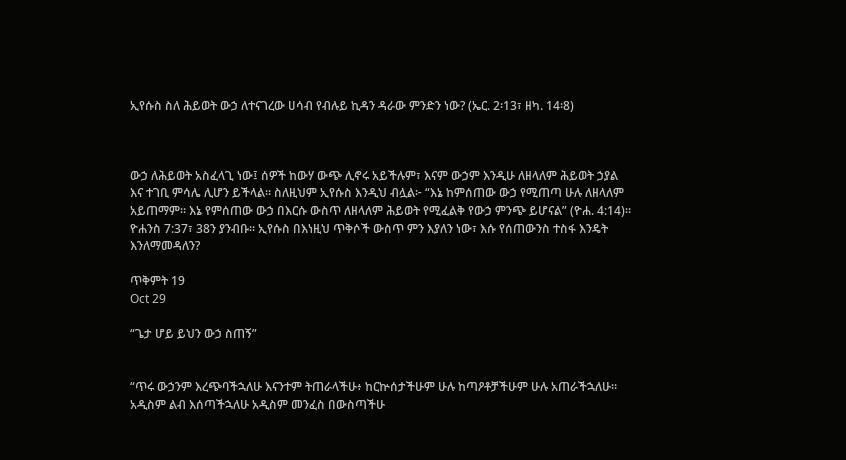ኢየሱስ ስለ ሕይወት ውኃ ለተናገረው ሀሳብ የብሉይ ኪዳን ዳራው ምንድን ነው? (ኤር. 2፡13፣ ዘካ. 14፡8)



ውኃ ለሕይወት አስፈላጊ ነው፤ ሰዎች ከውሃ ውጭ ሊኖሩ አይችሉም፣ እናም ውኃም እንዲሁ ለዘላለም ሕይወት ኃያል እና ተገቢ ምሳሌ ሊሆን ይችላል። ስለዚህም ኢየሱስ እንዲህ ብሏል፦ “እኔ ከምሰጠው ውኃ የሚጠጣ ሁሉ ለዘላለም አይጠማም። እኔ የምሰጠው ውኃ በእርሱ ውስጥ ለዘላለም ሕይወት የሚፈልቅ የውኃ ምንጭ ይሆናል” (ዮሐ. 4:14)። ዮሐንስ 7:37፣ 38ን ያንብቡ። ኢየሱስ በእነዚህ ጥቅሶች ውስጥ ምን እያለን ነው፣ እሱ የሰጠውንስ ተስፋ እንዴት እንለማመዳለን?

ጥቅምት 19
Oct 29

“ጌታ ሆይ ይህን ውኃ ስጠኝ”


“ጥሩ ውኃንም እረጭባችኋለሁ እናንተም ትጠራላችሁ፥ ከርኵሰታችሁም ሁሉ ከጣዖቶቻችሁም ሁሉ አጠራችኋለሁ። አዲስም ልብ እሰጣችኋለሁ አዲስም መንፈስ በውስጣችሁ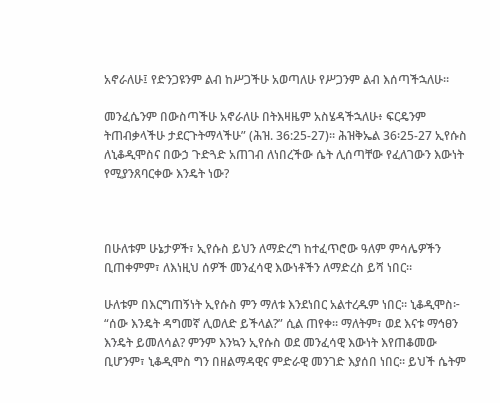አኖራለሁ፤ የድንጋዩንም ልብ ከሥጋችሁ አወጣለሁ የሥጋንም ልብ እሰጣችኋለሁ።

መንፈሴንም በውስጣችሁ አኖራለሁ በትእዛዜም አስሄዳችኋለሁ፥ ፍርዴንም ትጠብቃላችሁ ታደርጉትማላችሁ” (ሕዝ. 36:25-27)። ሕዝቅኤል 36፡25-27 ኢየሱስ ለኒቆዲሞስና በውኃ ጉድጓድ አጠገብ ለነበረችው ሴት ሊሰጣቸው የፈለገውን እውነት የሚያንጸባርቀው እንዴት ነው?



በሁለቱም ሁኔታዎች፣ ኢየሱስ ይህን ለማድረግ ከተፈጥሮው ዓለም ምሳሌዎችን ቢጠቀምም፣ ለእነዚህ ሰዎች መንፈሳዊ እውነቶችን ለማድረስ ይሻ ነበር።

ሁለቱም በእርግጠኝነት ኢየሱስ ምን ማለቱ እንደነበር አልተረዱም ነበር። ኒቆዲሞስ፦ “ሰው እንዴት ዳግመኛ ሊወለድ ይችላል?” ሲል ጠየቀ። ማለትም፣ ወደ እናቱ ማኅፀን እንዴት ይመለሳል? ምንም እንኳን ኢየሱስ ወደ መንፈሳዊ እውነት እየጠቆመው ቢሆንም፣ ኒቆዲሞስ ግን በዘልማዳዊና ምድራዊ መንገድ እያሰበ ነበር። ይህች ሴትም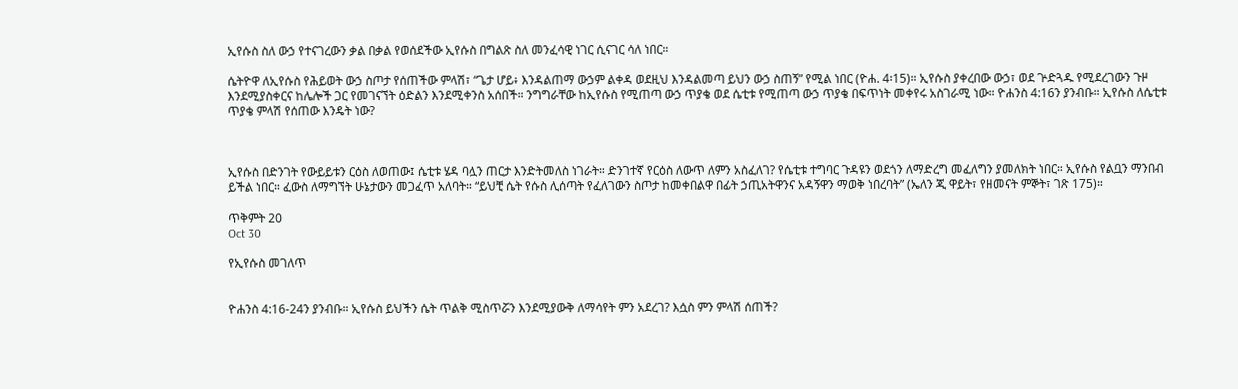ኢየሱስ ስለ ውኃ የተናገረውን ቃል በቃል የወሰደችው ኢየሱስ በግልጽ ስለ መንፈሳዊ ነገር ሲናገር ሳለ ነበር።

ሴትዮዋ ለኢየሱስ የሕይወት ውኃ ስጦታ የሰጠችው ምላሽ፣ “ጌታ ሆይ፥ እንዳልጠማ ውኃም ልቀዳ ወደዚህ እንዳልመጣ ይህን ውኃ ስጠኝ” የሚል ነበር (ዮሐ. 4፡15)። ኢየሱስ ያቀረበው ውኃ፣ ወደ ጕድጓዱ የሚደረገውን ጉዞ እንደሚያስቀርና ከሌሎች ጋር የመገናኘት ዕድልን እንደሚቀንስ አሰበች። ንግግራቸው ከኢየሱስ የሚጠጣ ውኃ ጥያቄ ወደ ሴቲቱ የሚጠጣ ውኃ ጥያቄ በፍጥነት መቀየሩ አስገራሚ ነው። ዮሐንስ 4:16ን ያንብቡ። ኢየሱስ ለሴቲቱ ጥያቄ ምላሽ የሰጠው እንዴት ነው?



ኢየሱስ በድንገት የውይይቱን ርዕስ ለወጠው፤ ሴቲቱ ሄዳ ባሏን ጠርታ እንድትመለስ ነገራት። ድንገተኛ የርዕስ ለውጥ ለምን አስፈለገ? የሴቲቱ ተግባር ጉዳዩን ወደጎን ለማድረግ መፈለግን ያመለክት ነበር። ኢየሱስ የልቧን ማንበብ ይችል ነበር። ፈውስ ለማግኘት ሁኔታውን መጋፈጥ አለባት። “ይህቺ ሴት የሱስ ሊሰጣት የፈለገውን ስጦታ ከመቀበልዋ በፊት ኃጢአትዋንና አዳኝዋን ማወቅ ነበረባት” (ኤለን ጂ ዋይት፣ የዘመናት ምኞት፣ ገጽ 175)።

ጥቅምት 20
Oct 30

የኢየሱስ መገለጥ


ዮሐንስ 4:16-24ን ያንብቡ። ኢየሱስ ይህችን ሴት ጥልቅ ሚስጥሯን እንደሚያውቅ ለማሳየት ምን አደረገ? እሷስ ምን ምላሽ ሰጠች?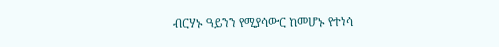ብርሃኑ ዓይንን የሚያሳውር ከመሆኑ የተነሳ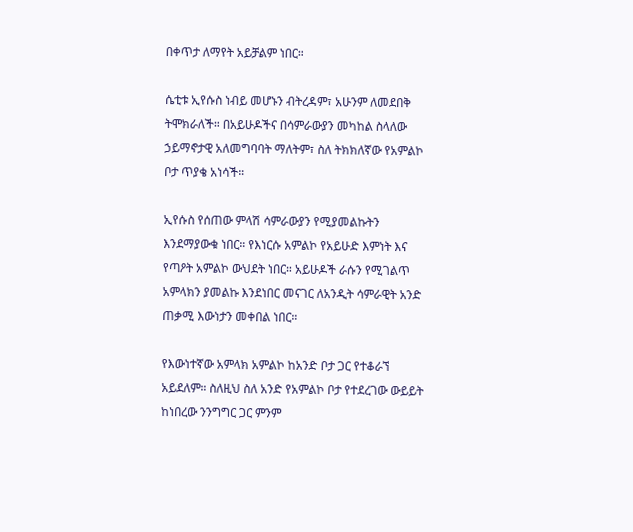በቀጥታ ለማየት አይቻልም ነበር።

ሴቲቱ ኢየሱስ ነብይ መሆኑን ብትረዳም፣ አሁንም ለመደበቅ ትሞክራለች። በአይሁዶችና በሳምራውያን መካከል ስላለው ኃይማኖታዊ አለመግባባት ማለትም፣ ስለ ትክክለኛው የአምልኮ ቦታ ጥያቄ አነሳች።

ኢየሱስ የሰጠው ምላሽ ሳምራውያን የሚያመልኩትን እንደማያውቁ ነበር። የእነርሱ አምልኮ የአይሁድ እምነት እና የጣዖት አምልኮ ውህደት ነበር። አይሁዶች ራሱን የሚገልጥ አምላክን ያመልኩ እንደነበር መናገር ለአንዲት ሳምራዊት አንድ ጠቃሚ እውነታን መቀበል ነበር።

የእውነተኛው አምላክ አምልኮ ከአንድ ቦታ ጋር የተቆራኘ አይደለም። ስለዚህ ስለ አንድ የአምልኮ ቦታ የተደረገው ውይይት ከነበረው ንንግግር ጋር ምንም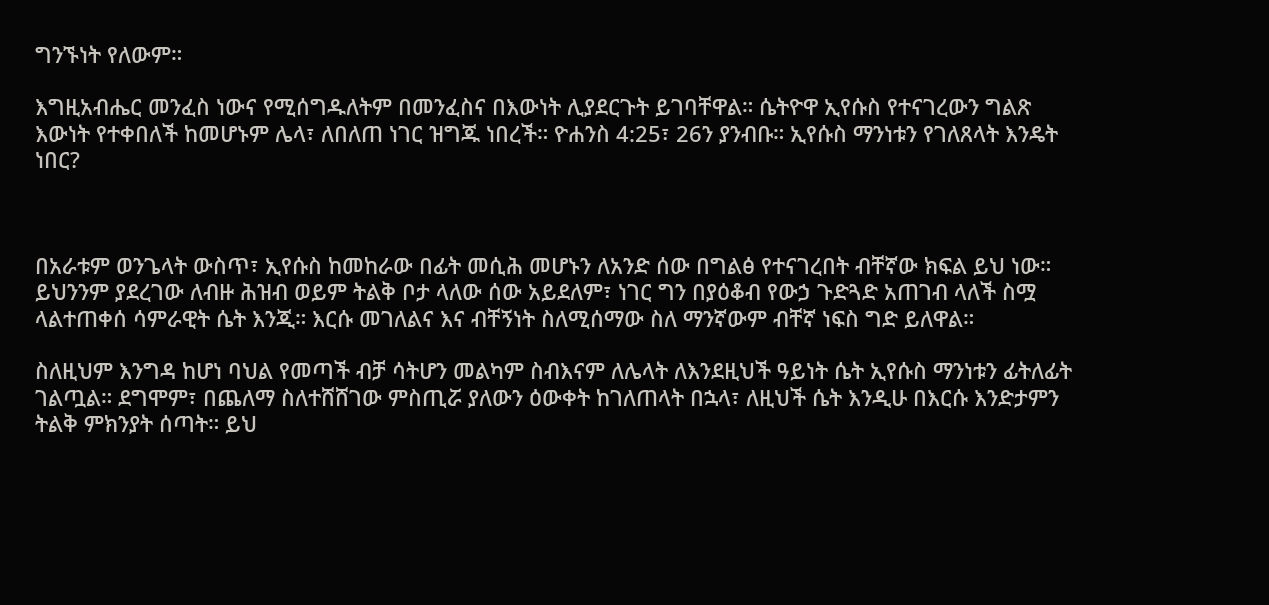ግንኙነት የለውም።

እግዚአብሔር መንፈስ ነውና የሚሰግዱለትም በመንፈስና በእውነት ሊያደርጉት ይገባቸዋል። ሴትዮዋ ኢየሱስ የተናገረውን ግልጽ እውነት የተቀበለች ከመሆኑም ሌላ፣ ለበለጠ ነገር ዝግጁ ነበረች። ዮሐንስ 4:25፣ 26ን ያንብቡ። ኢየሱስ ማንነቱን የገለጸላት እንዴት ነበር?



በአራቱም ወንጌላት ውስጥ፣ ኢየሱስ ከመከራው በፊት መሲሕ መሆኑን ለአንድ ሰው በግልፅ የተናገረበት ብቸኛው ክፍል ይህ ነው። ይህንንም ያደረገው ለብዙ ሕዝብ ወይም ትልቅ ቦታ ላለው ሰው አይደለም፣ ነገር ግን በያዕቆብ የውኃ ጉድጓድ አጠገብ ላለች ስሟ ላልተጠቀሰ ሳምራዊት ሴት እንጂ። እርሱ መገለልና እና ብቸኝነት ስለሚሰማው ስለ ማንኛውም ብቸኛ ነፍስ ግድ ይለዋል።

ስለዚህም እንግዳ ከሆነ ባህል የመጣች ብቻ ሳትሆን መልካም ስብእናም ለሌላት ለእንደዚህች ዓይነት ሴት ኢየሱስ ማንነቱን ፊትለፊት ገልጧል። ደግሞም፣ በጨለማ ስለተሸሸገው ምስጢሯ ያለውን ዕውቀት ከገለጠላት በኋላ፣ ለዚህች ሴት እንዲሁ በእርሱ እንድታምን ትልቅ ምክንያት ሰጣት። ይህ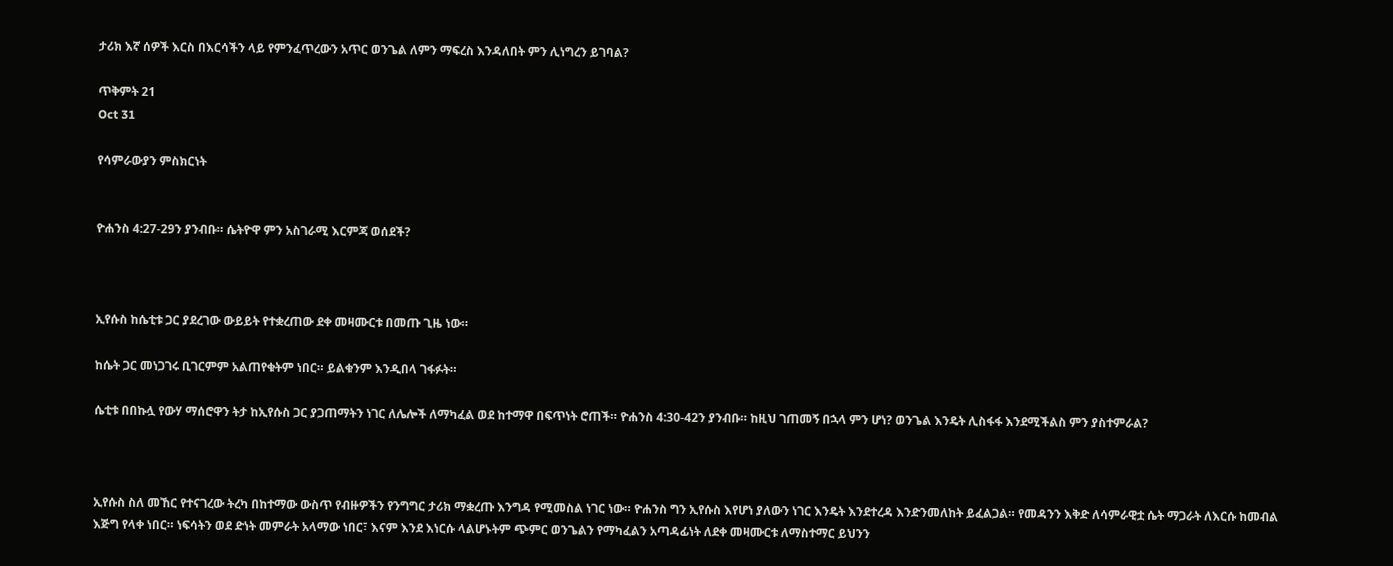ታሪክ እኛ ሰዎች እርስ በእርሳችን ላይ የምንፈጥረውን አጥር ወንጌል ለምን ማፍረስ እንዳለበት ምን ሊነግረን ይገባል?

ጥቅምት 21
Oct 31

የሳምራውያን ምስክርነት


ዮሐንስ 4:27-29ን ያንብቡ። ሴትዮዋ ምን አስገራሚ እርምጃ ወሰደች?



ኢየሱስ ከሴቲቱ ጋር ያደረገው ውይይት የተቋረጠው ደቀ መዛሙርቱ በመጡ ጊዜ ነው።

ከሴት ጋር መነጋገሩ ቢገርምም አልጠየቁትም ነበር። ይልቁንም እንዲበላ ገፋፉት።

ሴቲቱ በበኩሏ የውሃ ማሰሮዋን ትታ ከኢየሱስ ጋር ያጋጠማትን ነገር ለሌሎች ለማካፈል ወደ ከተማዋ በፍጥነት ሮጠች። ዮሐንስ 4:30-42ን ያንብቡ። ከዚህ ገጠመኝ በኋላ ምን ሆነ? ወንጌል እንዴት ሊስፋፋ እንደሚችልስ ምን ያስተምራል?



ኢየሱስ ስለ መኸር የተናገረው ትረካ በከተማው ውስጥ የብዙዎችን የንግግር ታሪክ ማቋረጡ እንግዳ የሚመስል ነገር ነው። ዮሐንስ ግን ኢየሱስ እየሆነ ያለውን ነገር እንዴት እንደተረዳ እንድንመለከት ይፈልጋል። የመዳንን እቅድ ለሳምራዊቷ ሴት ማጋራት ለእርሱ ከመብል እጅግ የላቀ ነበር። ነፍሳትን ወደ ድነት መምራት አላማው ነበር፣ እናም እንደ እነርሱ ላልሆኑትም ጭምር ወንጌልን የማካፈልን አጣዳፊነት ለደቀ መዛሙርቱ ለማስተማር ይህንን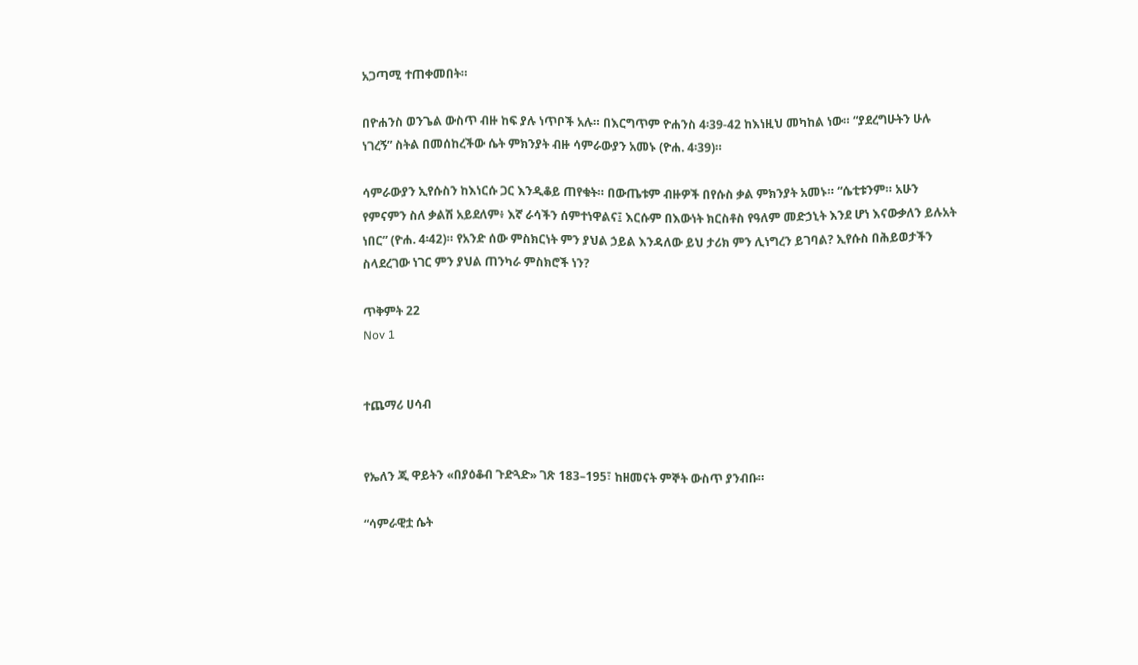አጋጣሚ ተጠቀመበት።

በዮሐንስ ወንጌል ውስጥ ብዙ ከፍ ያሉ ነጥቦች አሉ። በእርግጥም ዮሐንስ 4፡39-42 ከእነዚህ መካከል ነው። “ያደረግሁትን ሁሉ ነገረኝ” ስትል በመሰከረችው ሴት ምክንያት ብዙ ሳምራውያን አመኑ (ዮሐ. 4፡39)።

ሳምራውያን ኢየሱስን ከእነርሱ ጋር እንዲቆይ ጠየቁት። በውጤቱም ብዙዎች በየሱስ ቃል ምክንያት አመኑ። “ሴቲቱንም። አሁን የምናምን ስለ ቃልሽ አይደለም፥ እኛ ራሳችን ሰምተነዋልና፤ እርሱም በእውነት ክርስቶስ የዓለም መድኃኒት እንደ ሆነ እናውቃለን ይሉአት ነበር” (ዮሐ. 4፡42)። የአንድ ሰው ምስክርነት ምን ያህል ኃይል እንዳለው ይህ ታሪክ ምን ሊነግረን ይገባል? ኢየሱስ በሕይወታችን ስላደረገው ነገር ምን ያህል ጠንካራ ምስክሮች ነን?

ጥቅምት 22
Nov 1


ተጨማሪ ሀሳብ


የኤለን ጂ ዋይትን «በያዕቆብ ጉድጓድ» ገጽ 183–195፣ ከዘመናት ምኞት ውስጥ ያንብቡ።

“ሳምራዊቷ ሴት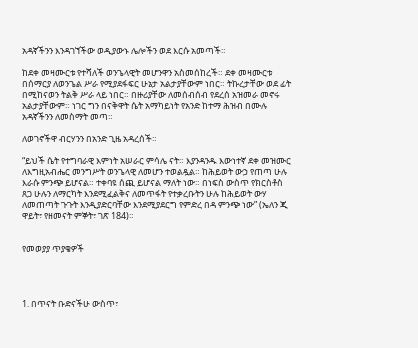አዳኛችንን እንዳገኘችው ወዲያውኑ ሌሎችን ወደ እርሱ አመጣች።

ከደቀ መዛሙርቱ የተሻለች ወንጌላዊት መሆንዋን አስመሰከረች። ደቀ መዛሙርቱ በሰማርያ ለወንጌል ሥራ የሚያደፋፍር ሁኔታ አልታያቸውም ነበር። ትኩረታቸው ወደ ፊት በሚከናወን ትልቅ ሥራ ላይ ነበር። በዙሪያቸው ለመሰብሰብ የደረሰ አዝመራ መኖሩ አልታያቸውም። ነገር ግን በናቅዋት ሴት አማካይነት የአንድ ከተማ ሕዝብ በሙሉ አዳኛችንን ለመስማት መጣ።

ለወገኖችዋ ብርሃንን በአንድ ጊዜ አዳረሰች።

“ይህች ሴት የተግባራዊ እምነት አሠራር ምሳሌ ናት። እያንዳንዱ እውነተኛ ደቀ መዝሙር ለእግዚአብሔር መንግሥት ወንጌላዊ ለመሆን ተወልዷል። ከሕይወት ውኃ የጠጣ ሁሉ እራሱ ምንጭ ይሆናል። ተቀባዩ ሰጪ ይሆናል ማለት ነው። በነፍስ ውስጥ የክርስቶስ ጸጋ ሁሉን ለማርካት እንደሚፈልቅና ለመጥፋት የተቃረቡትን ሁሉ ከሕይወት ውሃ ለመጠጣት ጉጉት እንዲያድርባቸው እንደሚያደርግ የምድረ በዳ ምንጭ ነው” (ኤለን ጂ ዋይት፣ የዘመናት ምኞት፣ ገጽ 184)።


የመወያያ ጥያቄዎች




1. በጥናት ቡድናችሁ ውስጥ፣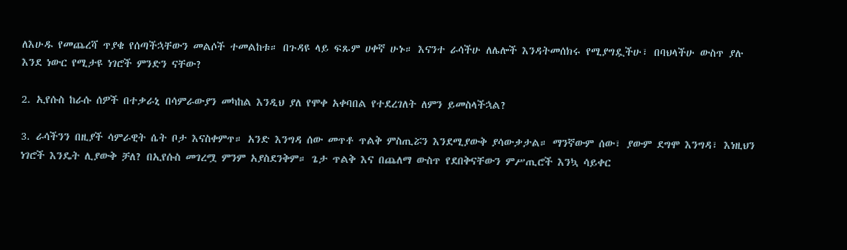ለእሁዱ የመጨረሻ ጥያቄ የሰጣችኋቸውን መልሶች ተመልከቱ። በጉዳዩ ላይ ፍጹም ሀቀኛ ሁኑ። እናንተ ራሳችሁ ለሌሎች እንዳትመሰክሩ የሚያግዷችሁ፣ በባህላችሁ ውስጥ ያሉ እንደ ነውር የሚታዩ ነገሮች ምንድን ናቸው?

2. ኢየሱስ ከራሱ ሰዎች በተቃራኒ በሳምራውያን መካከል እንዲህ ያለ የሞቀ አቀባበል የተደረገለት ለምን ይመስላችኋል?

3. ራሳችንን በዚያች ሳምራዊት ሴት ቦታ እናስቀምጥ። አንድ እንግዳ ሰው መጥቶ ጥልቅ ምስጢሯን እንደሚያውቅ ያሳውቃታል። ማንኛውም ሰው፣ ያውም ደግሞ እንግዳ፣ እነዚህን ነገሮች እንዴት ሊያውቅ ቻለ? በኢየሱስ መገረሟ ምንም አያስደንቅም። ጌታ ጥልቅ እና በጨለማ ውስጥ የደበቅናቸውን ምሥጢሮች እንኳ ሳይቀር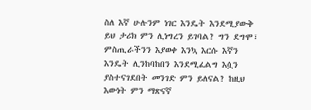ስለ እኛ ሁሉንም ነገር እንዴት እንደሚያውቅ ይህ ታሪክ ምን ሊነግረን ይገባል? ግን ደግሞ፣ ምስጢራችንን እያወቀ እንኳ እርሱ እኛን እንዴት ሊንከባከበን እንደሚፈልግ እሷን ያስተናገደበት መንገድ ምን ይለናል? ከዚህ እውነት ምን ማጽናኛ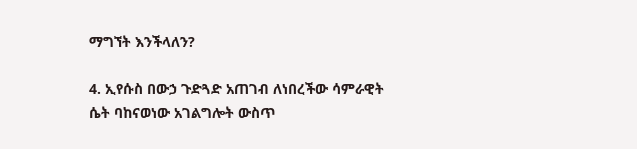ማግኘት እንችላለን?

4. ኢየሱስ በውኃ ጉድጓድ አጠገብ ለነበረችው ሳምራዊት ሴት ባከናወነው አገልግሎት ውስጥ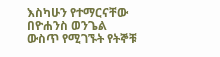እስካሁን የተማርናቸው በዮሐንስ ወንጌል ውስጥ የሚገኙት የትኞቹ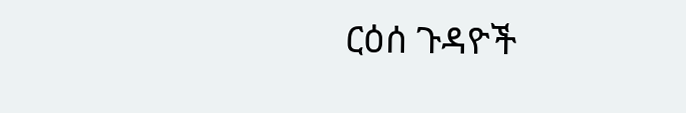ርዕሰ ጉዳዮች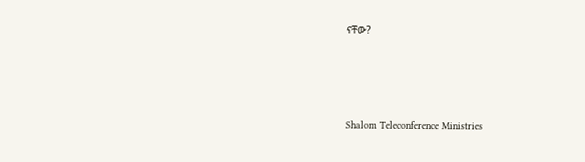ናቸው?




Shalom Teleconference Ministries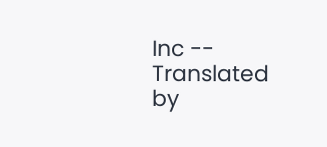Inc -- Translated by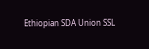Ethiopian SDA Union SSL